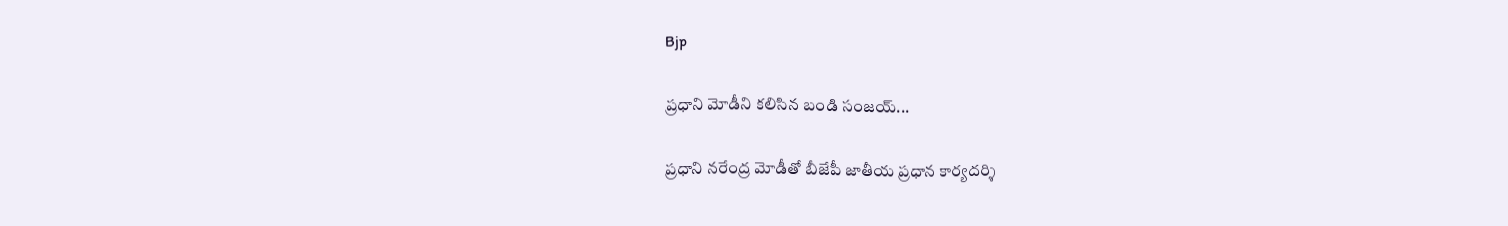Bjp

ప్రధాని మోడీని కలిసిన బండి సంజయ్...

ప్రధాని నరేంద్ర మోడీతో బీజేపీ జాతీయ ప్రధాన కార్యదర్శి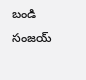బండి సంజయ్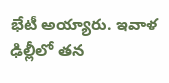భేటీ అయ్యారు. ఇవాళ ఢిల్లీలో తన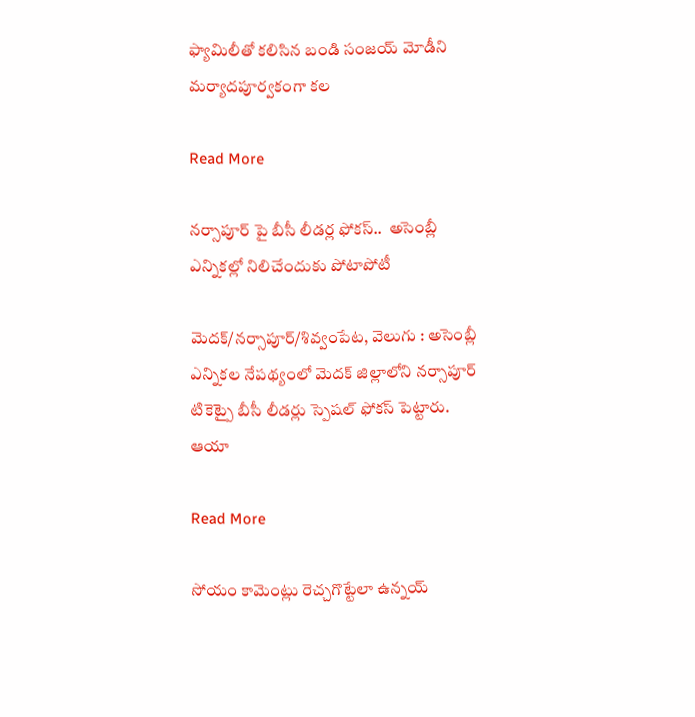ఫ్యామిలీతో కలిసిన బండి సంజయ్ మోడీని మర్యాదపూర్వకంగా కల

Read More

నర్సాపూర్ పై బీసీ లీడర్ల ఫోకస్..  అసెంబ్లీ ఎన్నికల్లో నిలిచేందుకు పోటాపోటీ

మెదక్/నర్సాపూర్/శివ్వంపేట, వెలుగు : అసెంబ్లీ ఎన్నికల నేపథ్యంలో మెదక్ జిల్లాలోని నర్సాపూర్ టికెట్పై బీసీ లీడర్లు స్పెషల్ ఫోకస్ పెట్టారు. ఆయా

Read More

సోయం కామెంట్లు రెచ్చగొట్టేలా ఉన్నయ్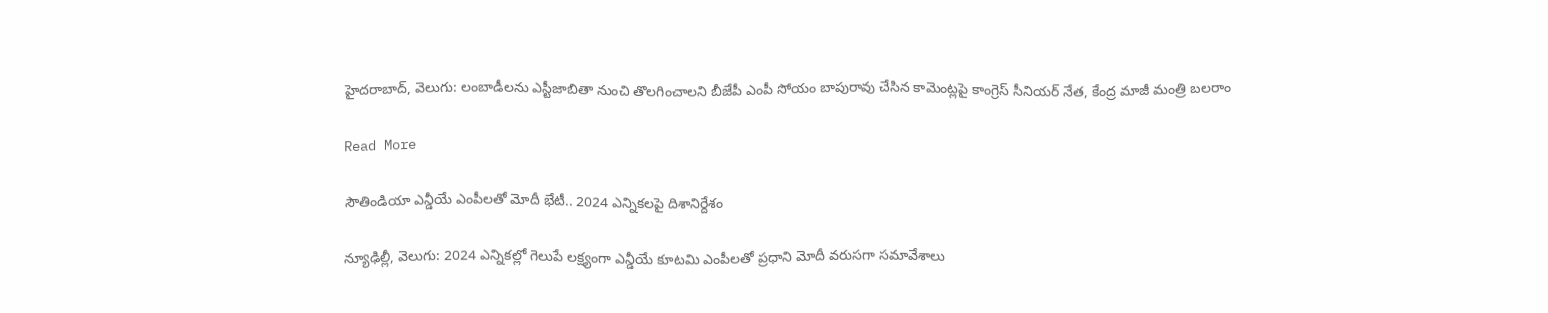హైదరాబాద్, వెలుగు: లంబాడీలను ఎస్టీజాబితా నుంచి తొలగించాలని బీజేపీ ఎంపీ సోయం బాపురావు చేసిన కామెంట్లపై కాంగ్రెస్ సీనియర్ నేత, కేంద్ర మాజీ మంత్రి బలరాం

Read More

సౌతిండియా ఎన్డీయే ఎంపీలతో మోదీ భేటీ.. 2024 ఎన్నికలపై దిశానిర్దేశం

న్యూఢిల్లీ, వెలుగు: 2024 ఎన్నికల్లో గెలుపే లక్ష్యంగా ఎన్డీయే కూటమి ఎంపీలతో ప్రధాని మోదీ వరుసగా సమావేశాలు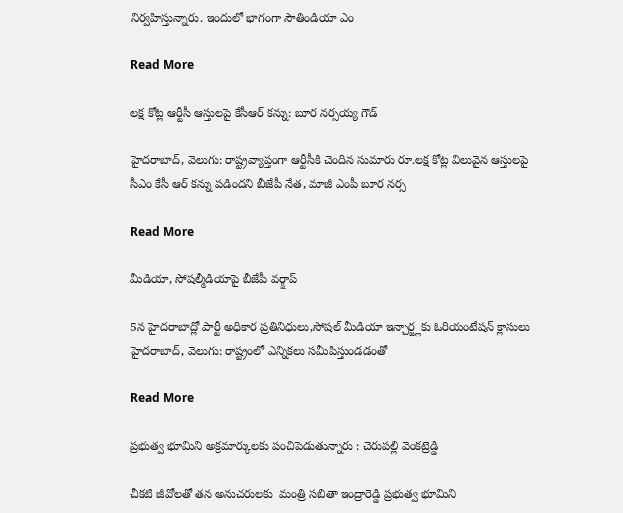నిర్వహిస్తున్నారు. ఇందులో భాగంగా సౌతిండియా ఎం

Read More

లక్ష కోట్ల ఆర్టీసీ ఆస్తులపై కేసీఆర్ కన్ను: బూర నర్సయ్య గౌడ్

హైదరాబాద్, వెలుగు: రాష్ట్రవ్యాప్తంగా ఆర్టీసీకి చెందిన సుమారు రూ.లక్ష కోట్ల విలువైన ఆస్తులపై సీఎం కేసీ ఆర్ కన్ను పడిందని బీజేపీ నేత, మాజీ ఎంపీ బూర నర్స

Read More

మీడియా, సోషల్మీడియాపై బీజేపీ వర్క్షాప్

5న హైదరాబాద్లో పార్టీ అధికార ప్రతినిధులు,సోషల్ మీడియా ఇన్చార్జ్లకు ఓరియంటేషన్ క్లాసులు హైదరాబాద్, వెలుగు: రాష్ట్రంలో ఎన్నికలు సమీపిస్తుండడంతో

Read More

ప్రభుత్వ భూమిని అక్రమార్కులకు పంచిపెడుతున్నారు : చెరుపల్లి వెంకట్రెడ్డి

చీకటి జీవోలతో తన అనుచరులకు  మంత్రి సబితా ఇంద్రారెడ్డి ప్రభుత్వ భూమిని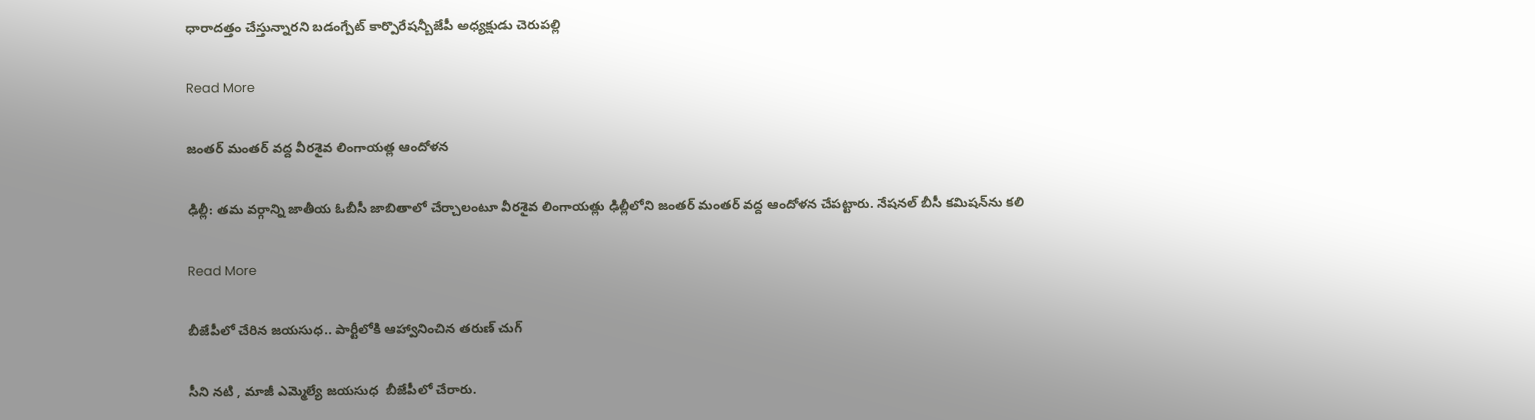ధారాదత్తం చేస్తున్నారని బడంగ్పేట్ కార్పొరేషన్బీజేపీ అధ్యక్షుడు చెరుపల్లి

Read More

జంతర్ మంతర్ వద్ద వీరశైవ లింగాయత్ల ఆందోళన

ఢిల్లీ: తమ వర్గాన్ని జాతీయ ఓబీసీ జాబితాలో చేర్చాలంటూ వీరశైవ లింగాయత్లు ఢిల్లీలోని జంతర్ మంతర్ వద్ద ఆందోళన చేపట్టారు. నేషనల్ బీసీ కమిషన్‌ను కలి

Read More

బీజేపీలో చేరిన జయసుధ.. పార్టీలోకి ఆహ్వానించిన తరుణ్ చుగ్

సీని నటి , మాజీ ఎమ్మెల్యే జయసుధ  బీజేపీలో చేరారు.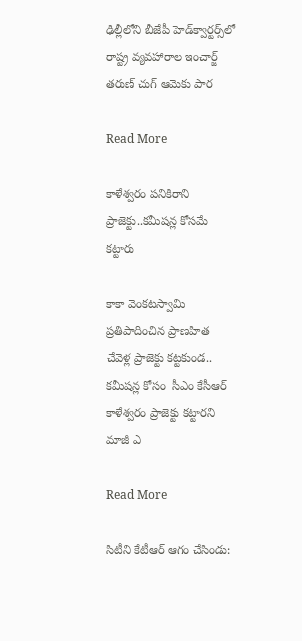ఢిల్లీలోని బీజేపీ హెడ్‌క్వార్టర్స్‌లో రాష్ట్ర వ్యవహారాల ఇంచార్జ్ తరుణ్ చుగ్ ఆమెకు పార

Read More

కాళేశ్వరం పనికిరాని ప్రాజెక్టు..కమీషన్ల కోసమే కట్టారు

కాకా వెంకటస్వామి ప్రతిపాదించిన ప్రాణహిత చేవెళ్ల ప్రాజెక్టు కట్టకుండ..  కమీషన్ల కోసం  సీఎం కేసీఆర్  కాళేశ్వరం ప్రాజెక్టు కట్టారని మాజీ ఎ

Read More

సిటీని కేటీఆర్ ఆగం చేసిండు: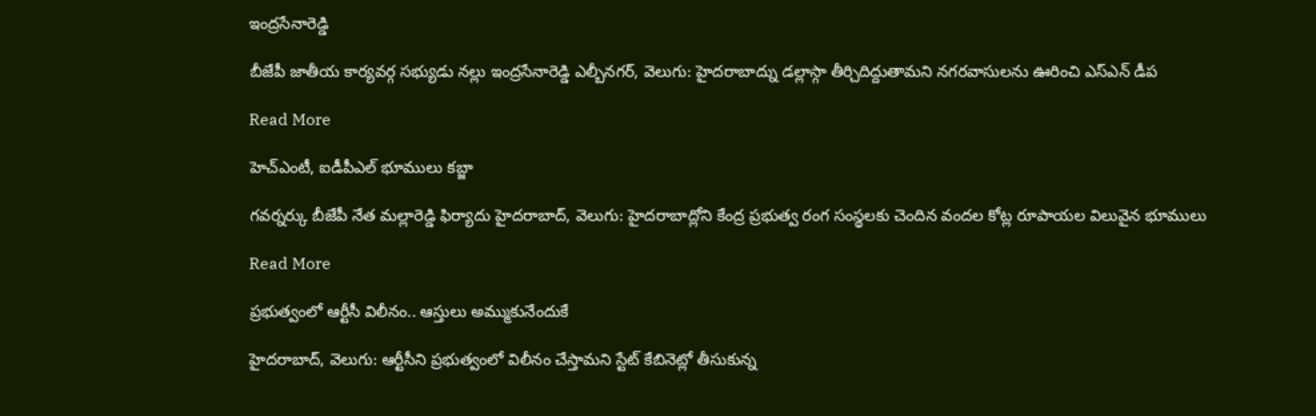ఇంద్రసేనారెడ్డి

బీజేపీ జాతీయ కార్యవర్గ సభ్యుడు నల్లు ఇంద్రసేనారెడ్డి ఎల్బీనగర్, వెలుగు: హైదరాబాద్ను డల్లాస్గా తీర్చిదిద్దుతామని నగరవాసులను ఊరించి ఎస్ఎన్ డీప

Read More

హెచ్ఎంటీ, ఐడీపీఎల్ భూములు కబ్జా

గవర్నర్కు బీజేపీ నేత మల్లారెడ్డి ఫిర్యాదు హైదరాబాద్, వెలుగు: హైదరాబాద్లోని కేంద్ర ప్రభుత్వ రంగ సంస్థలకు చెందిన వందల కోట్ల రూపాయల విలువైన భూములు

Read More

ప్రభుత్వంలో ఆర్టీసీ విలీనం.. ఆస్తులు అమ్ముకునేందుకే

హైదరాబాద్, వెలుగు: ఆర్టీసీని ప్రభుత్వంలో విలీనం చేస్తామని స్టేట్ కేబినెట్లో తీసుకున్న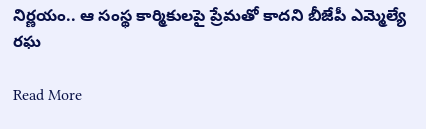నిర్ణయం.. ఆ సంస్థ కార్మికులపై ప్రేమతో కాదని బీజేపీ ఎమ్మెల్యే రఘ

Read More